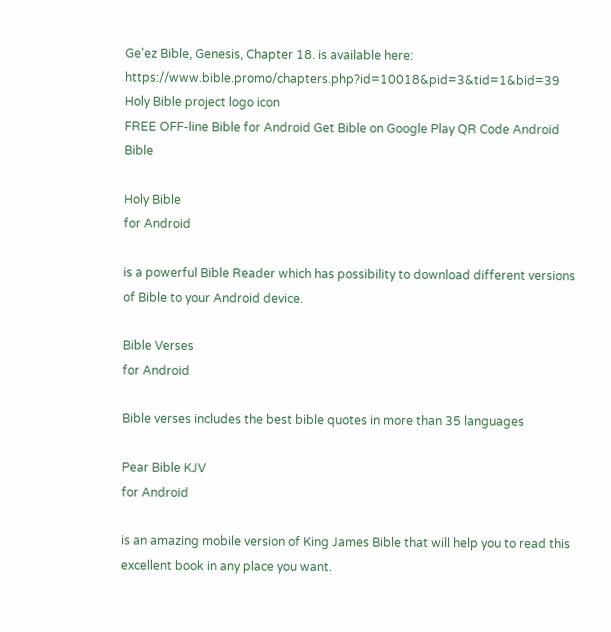Ge'ez Bible, Genesis, Chapter 18. is available here: https://www.bible.promo/chapters.php?id=10018&pid=3&tid=1&bid=39
Holy Bible project logo icon
FREE OFF-line Bible for Android Get Bible on Google Play QR Code Android Bible

Holy Bible
for Android

is a powerful Bible Reader which has possibility to download different versions of Bible to your Android device.

Bible Verses
for Android

Bible verses includes the best bible quotes in more than 35 languages

Pear Bible KJV
for Android

is an amazing mobile version of King James Bible that will help you to read this excellent book in any place you want.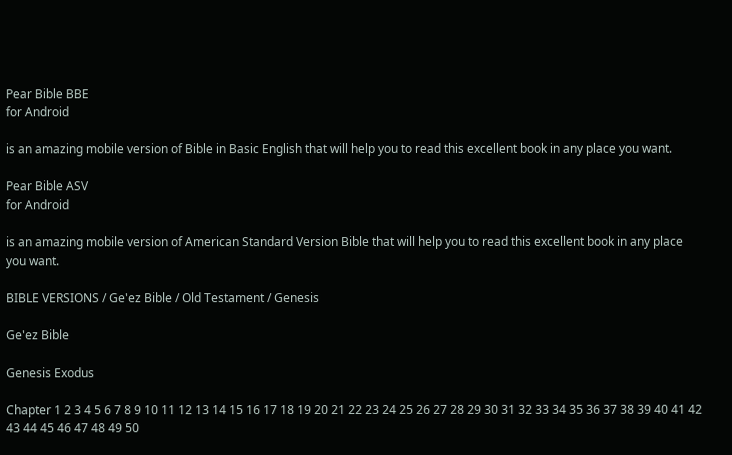Pear Bible BBE
for Android

is an amazing mobile version of Bible in Basic English that will help you to read this excellent book in any place you want.

Pear Bible ASV
for Android

is an amazing mobile version of American Standard Version Bible that will help you to read this excellent book in any place you want.

BIBLE VERSIONS / Ge'ez Bible / Old Testament / Genesis

Ge'ez Bible

Genesis Exodus

Chapter 1 2 3 4 5 6 7 8 9 10 11 12 13 14 15 16 17 18 19 20 21 22 23 24 25 26 27 28 29 30 31 32 33 34 35 36 37 38 39 40 41 42 43 44 45 46 47 48 49 50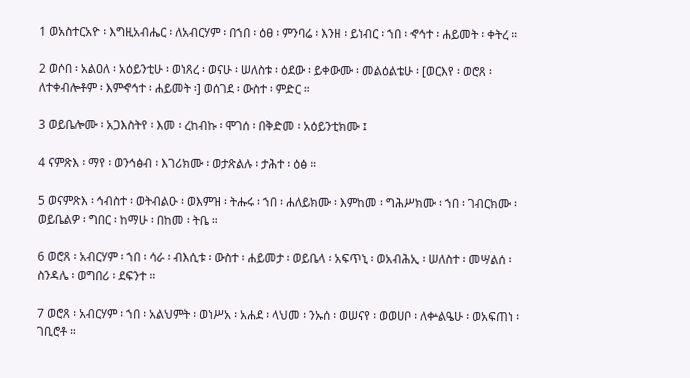1 ወአስተርአዮ ፡ እግዚአብሔር ፡ ለአብርሃም ፡ በኀበ ፡ ዕፀ ፡ ምንባሬ ፡ እንዘ ፡ ይነብር ፡ ኀበ ፡ ኆኅተ ፡ ሐይመት ፡ ቀትረ ።

2 ወሶበ ፡ አልዐለ ፡ አዕይንቲሁ ፡ ወነጸረ ፡ ወናሁ ፡ ሠለስቱ ፡ ዕደው ፡ ይቀውሙ ፡ መልዕልቴሁ ፡ [ወርእየ ፡ ወሮጸ ፡ ለተቀብሎቶም ፡ እምኆኅተ ፡ ሐይመት ፡] ወሰገደ ፡ ውስተ ፡ ምድር ።

3 ወይቤሎሙ ፡ አጋእስትየ ፡ እመ ፡ ረከብኩ ፡ ሞገሰ ፡ በቅድመ ፡ አዕይንቲክሙ ፤

4 ናምጽእ ፡ ማየ ፡ ወንኅፅብ ፡ እገሪክሙ ፡ ወታጽልሉ ፡ ታሕተ ፡ ዕፅ ።

5 ወናምጽእ ፡ ኅብስተ ፡ ወትብልዑ ፡ ወእምዝ ፡ ትሑሩ ፡ ኀበ ፡ ሐለይክሙ ፡ እምከመ ፡ ግሕሥክሙ ፡ ኀበ ፡ ገብርክሙ ፡ ወይቤልዎ ፡ ግበር ፡ ከማሁ ፡ በከመ ፡ ትቤ ።

6 ወሮጸ ፡ አብርሃም ፡ ኀበ ፡ ሳራ ፡ ብእሲቱ ፡ ውስተ ፡ ሐይመታ ፡ ወይቤላ ፡ አፍጥኒ ፡ ወአብሕኢ ፡ ሠለስተ ፡ መሣልሰ ፡ ስንዳሌ ፡ ወግበሪ ፡ ደፍንተ ።

7 ወሮጸ ፡ አብርሃም ፡ ኀበ ፡ አልህምት ፡ ወነሥአ ፡ አሐደ ፡ ላህመ ፡ ንኡሰ ፡ ወሠናየ ፡ ወወሀቦ ፡ ለቍልዔሁ ፡ ወአፍጠነ ፡ ገቢሮቶ ።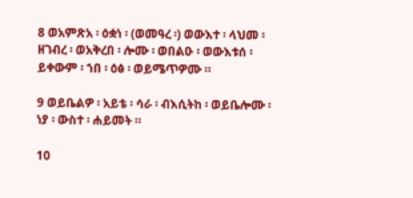8 ወአምጽአ ፡ ዕቋነ ፡ (ወመዓረ ፡) ወውእተ ፡ ላህመ ፡ ዘገብረ ፡ ወአቅረበ ፡ ሎሙ ፡ ወበልዑ ፡ ወውእቱሰ ፡ ይቀውም ፡ ኀበ ፡ ዕፅ ፡ ወይሜጥዎሙ ።

9 ወይቤልዎ ፡ አይቴ ፡ ሳራ ፡ ብእሲትከ ፡ ወይቤሎሙ ፡ ነያ ፡ ውስተ ፡ ሐይመት ።

10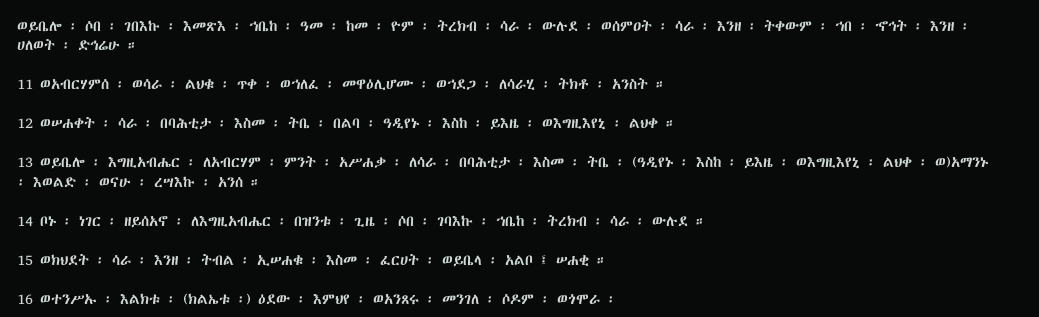ወይቤሎ ፡ ሶበ ፡ ገበእኩ ፡ እመጽእ ፡ ኀቤከ ፡ ዓመ ፡ ከመ ፡ ዮም ፡ ትረክብ ፡ ሳራ ፡ ውሉደ ፡ ወሰምዐት ፡ ሳራ ፡ እንዘ ፡ ትቀውም ፡ ኀበ ፡ ኆኅት ፡ እንዘ ፡ ሀለወት ፡ ድኅሬሁ ።

11 ወአብርሃምሰ ፡ ወሳራ ፡ ልህቁ ፡ ጥቀ ፡ ወኀለፈ ፡ መዋዕሊሆሙ ፡ ወኀደጋ ፡ ለሳራሂ ፡ ትክቶ ፡ አንስት ።

12 ወሠሐቀት ፡ ሳራ ፡ በባሕቲታ ፡ እስመ ፡ ትቤ ፡ በልባ ፡ ዓዲየኑ ፡ እስከ ፡ ይእዜ ፡ ወእግዚእየኒ ፡ ልህቀ ።

13 ወይቤሎ ፡ እግዚአብሔር ፡ ለአብርሃም ፡ ምንት ፡ አሥሐቃ ፡ ለሳራ ፡ በባሕቲታ ፡ እስመ ፡ ትቤ ፡ (ዓዲየኑ ፡ እስከ ፡ ይእዜ ፡ ወእግዚእየኒ ፡ ልህቀ ፡ ወ)አማንኑ ፡ እወልድ ፡ ወናሁ ፡ ረሣእኩ ፡ አንሰ ።

14 ቦኑ ፡ ነገር ፡ ዘይሰአኖ ፡ ለእግዚአብሔር ፡ በዝንቱ ፡ ጊዜ ፡ ሶበ ፡ ገባእኩ ፡ ኀቤከ ፡ ትረክብ ፡ ሳራ ፡ ውሉደ ።

15 ወክህደት ፡ ሳራ ፡ እንዘ ፡ ትብል ፡ ኢሠሐቁ ፡ እስመ ፡ ፈርሀት ፡ ወይቤላ ፡ አልቦ ፤ ሠሐቂ ።

16 ወተንሥኡ ፡ እልክቱ ፡ (ክልኤቱ ፡) ዕደው ፡ እምህየ ፡ ወአንጸሩ ፡ መንገለ ፡ ሶዶም ፡ ወጎሞራ ፡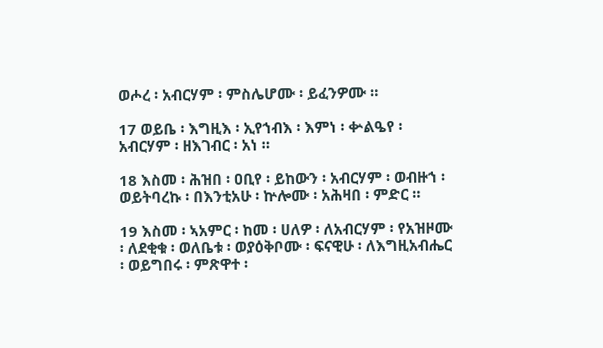ወሖረ ፡ አብርሃም ፡ ምስሌሆሙ ፡ ይፈንዎሙ ።

17 ወይቤ ፡ እግዚእ ፡ ኢየኀብእ ፡ እምነ ፡ ቍልዔየ ፡ አብርሃም ፡ ዘእገብር ፡ አነ ።

18 እስመ ፡ ሕዝበ ፡ ዐቢየ ፡ ይከውን ፡ አብርሃም ፡ ወብዙኀ ፡ ወይትባረኩ ፡ በእንቲአሁ ፡ ኵሎሙ ፡ አሕዛበ ፡ ምድር ።

19 እስመ ፡ ኣአምር ፡ ከመ ፡ ሀለዎ ፡ ለአብርሃም ፡ የአዝዞሙ ፡ ለደቂቁ ፡ ወለቤቱ ፡ ወያዕቅቦሙ ፡ ፍናዊሁ ፡ ለእግዚአብሔር ፡ ወይግበሩ ፡ ምጽዋተ ፡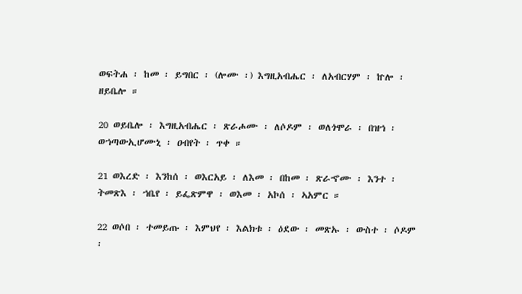ወፍትሐ ፡ ከመ ፡ ይግበር ፡ (ሎሙ ፡) እግዚአብሔር ፡ ለአብርሃም ፡ ኵሎ ፡ ዘይቤሎ ።

20 ወይቤሎ ፡ እግዚአብሔር ፡ ጽራሖሙ ፡ ለሶዶም ፡ ወለጎሞራ ፡ በዝኀ ፡ ወኀጣውኢሆሙኒ ፡ ዐብየት ፡ ጥቀ ።

21 ወእረድ ፡ እንከሰ ፡ ወእርአይ ፡ ለእመ ፡ በከመ ፡ ጽራኆሙ ፡ እንተ ፡ ትመጽእ ፡ ኀቤየ ፡ ይፌጽምዋ ፡ ወእመ ፡ አኮሰ ፡ ኣአምር ።

22 ወሶበ ፡ ተመይጡ ፡ እምህየ ፡ እልክቱ ፡ ዕደው ፡ መጽኡ ፡ ውስተ ፡ ሶዶም ፡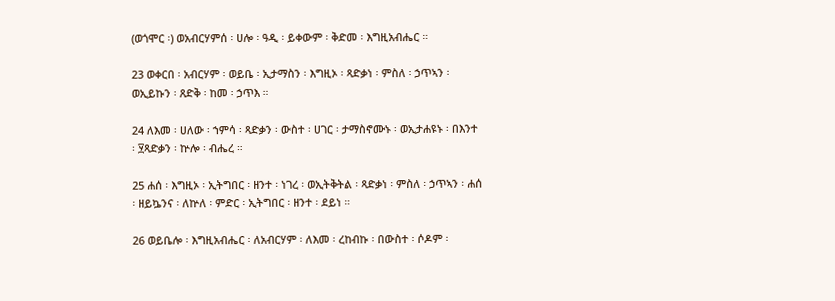(ወጎሞር ፡) ወአብርሃምሰ ፡ ሀሎ ፡ ዓዲ ፡ ይቀውም ፡ ቅድመ ፡ እግዚአብሔር ።

23 ወቀርበ ፡ አብርሃም ፡ ወይቤ ፡ ኢታማስን ፡ እግዚኦ ፡ ጻድቃነ ፡ ምስለ ፡ ኃጥኣን ፡ ወኢይኩን ፡ ጸድቅ ፡ ከመ ፡ ኃጥእ ።

24 ለእመ ፡ ሀለው ፡ ኀምሳ ፡ ጻድቃን ፡ ውስተ ፡ ሀገር ፡ ታማስኖሙኑ ፡ ወኢታሐዩኑ ፡ በእንተ ፡ ፶ጻድቃን ፡ ኵሎ ፡ ብሔረ ።

25 ሐሰ ፡ እግዚኦ ፡ ኢትግበር ፡ ዘንተ ፡ ነገረ ፡ ወኢትቅትል ፡ ጻድቃነ ፡ ምስለ ፡ ኃጥኣን ፡ ሐሰ ፡ ዘይኴንና ፡ ለኵለ ፡ ምድር ፡ ኢትግበር ፡ ዘንተ ፡ ደይነ ።

26 ወይቤሎ ፡ እግዚአብሔር ፡ ለአብርሃም ፡ ለእመ ፡ ረከብኩ ፡ በውስተ ፡ ሶዶም ፡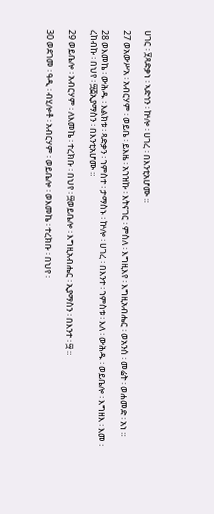ሀገር ፡ ፶ጻድቃነ ፡ ኣድኅን ፡ ኵሎ ፡ ሀገረ ፡ በእንቲአሆሙ ።

27 ወአውሥአ ፡ አብርሃም ፡ ወይቤ ፡ ይእዜ ፡ አኀዝኩ ፡ እትናገር ፡ ምስለ ፡ እግዚእየ ፡ እግዚአብሔር ፡ ወአንሰ ፡ መሬት ፡ ወሐመድ ፡ አነ ።

28 ወእመኬ ፡ ውሕዱ ፡ እልክቱ ፡ ጻድቃን ፡ ኀምስተ ፡ ታማስኑ ፡ ኵሎ ፡ ሀገረ ፡ በእንተ ፡ ኀምስቱ ፡ እለ ፡ ውሕዱ ፡ ወይቤሎ ፡ እግዘእ ፡ እመ ፡ ረከብኩ ፡ በህየ ፡ ፵፭ኢያማስን ፡ በእንቲአሆሙ ።

29 ወይቤሎ ፡ አብርሃም ፡ ለእመኬ ፡ ተረክቡ ፡ በህየ ፡ ፵ወይቤሎ ፡ እግዚአብሔር ፡ ኢያማስን ፡ በእንተ ፡ ፵ ።

30 ወደገመ ፡ ዓዲ ፡ ብሂሎቶ ፡ አብርሃም ፡ ወይቤሎ ፡ ወእመኬ ፡ ተረክቡ ፡ በህየ ፡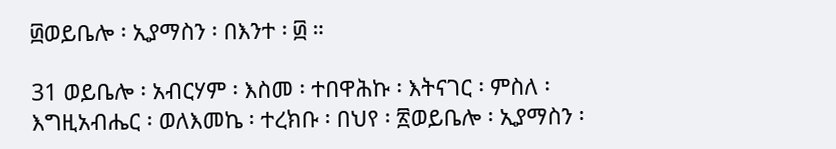፴ወይቤሎ ፡ ኢያማስን ፡ በእንተ ፡ ፴ ።

31 ወይቤሎ ፡ አብርሃም ፡ እስመ ፡ ተበዋሕኩ ፡ እትናገር ፡ ምስለ ፡ እግዚአብሔር ፡ ወለእመኬ ፡ ተረክቡ ፡ በህየ ፡ ፳ወይቤሎ ፡ ኢያማስን ፡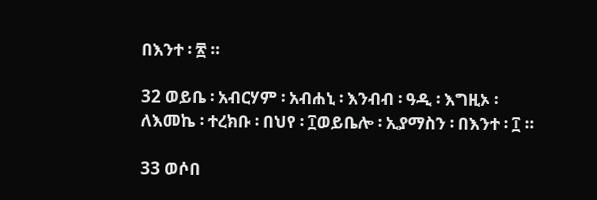በእንተ ፡ ፳ ።

32 ወይቤ ፡ አብርሃም ፡ አብሐኒ ፡ እንብብ ፡ ዓዲ ፡ እግዚኦ ፡ ለእመኬ ፡ ተረክቡ ፡ በህየ ፡ ፲ወይቤሎ ፡ ኢያማስን ፡ በእንተ ፡ ፲ ።

33 ወሶበ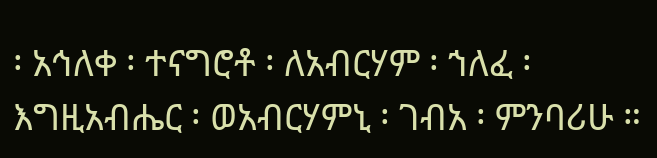፡ አኅለቀ ፡ ተናግሮቶ ፡ ለአብርሃም ፡ ኀለፈ ፡ እግዚአብሔር ፡ ወአብርሃምኒ ፡ ገብአ ፡ ምንባሪሁ ።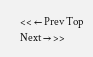<< ← Prev Top Next → >>